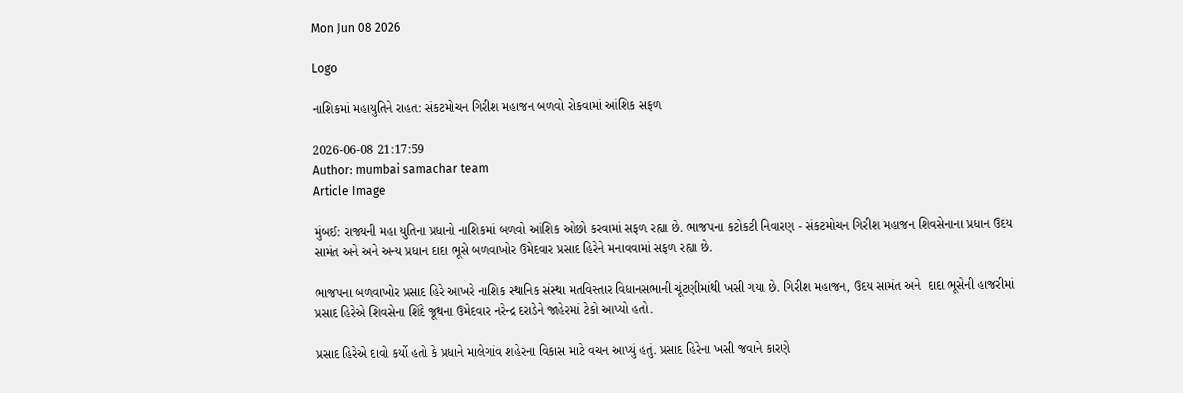Mon Jun 08 2026

Logo

નાશિકમાં મહાયુતિને રાહત: સંકટમોચન ગિરીશ મહાજન બળવો રોકવામાં આંશિક સફળ

2026-06-08 21:17:59
Author: mumbai samachar team
Article Image

મુંબઈ: રાજ્યની મહા યુતિના પ્રધાનો નાશિકમાં બળવો આંશિક ઓછો કરવામાં સફળ રહ્યા છે. ભાજપના કટોકટી નિવારણ - સંકટમોચન ગિરીશ મહાજન શિવસેનાના પ્રધાન ઉદય સામંત અને અને અન્ય પ્રધાન દાદા ભૂસે બળવાખોર ઉમેદવાર પ્રસાદ હિરેને મનાવવામાં સફળ રહ્યા છે.

ભાજપના બળવાખોર પ્રસાદ હિરે આખરે નાશિક સ્થાનિક સંસ્થા મતવિસ્તાર વિધાનસભાની ચૂંટણીમાંથી ખસી ગયા છે. ગિરીશ મહાજન, ઉદય સામંત અને  દાદા ભૂસેની હાજરીમાં પ્રસાદ હિરેએ શિવસેના શિંદે જૂથના ઉમેદવાર નરેન્દ્ર દરાડેને જાહેરમાં ટેકો આપ્યો હતો.

પ્રસાદ હિરેએ દાવો કર્યો હતો કે પ્રધાને માલેગાંવ શહેરના વિકાસ માટે વચન આપ્યું હતું. પ્રસાદ હિરેના ખસી જવાને કારણે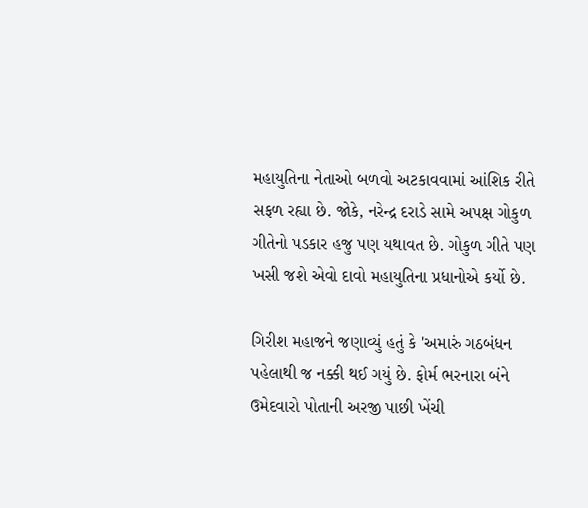મહાયુતિના નેતાઓ બળવો અટકાવવામાં આંશિક રીતે સફળ રહ્યા છે. જોકે, નરેન્દ્ર દરાડે સામે અપક્ષ ગોકુળ ગીતેનો પડકાર હજુ પણ યથાવત છે. ગોકુળ ગીતે પણ ખસી જશે એવો દાવો મહાયુતિના પ્રધાનોએ કર્યો છે.

ગિરીશ મહાજને જણાવ્યું હતું કે 'અમારું ગઠબંધન પહેલાથી જ નક્કી થઈ ગયું છે. ફોર્મ ભરનારા બંને ઉમેદવારો પોતાની અરજી પાછી ખેંચી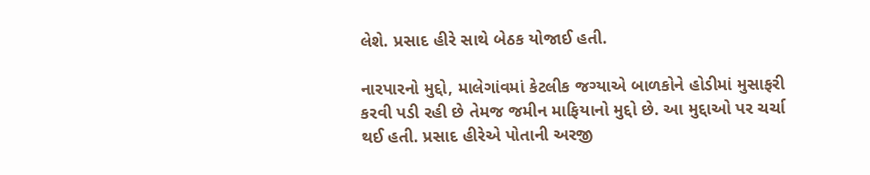લેશે. પ્રસાદ હીરે સાથે બેઠક યોજાઈ હતી.

નારપારનો મુદ્દો, માલેગાંવમાં કેટલીક જગ્યાએ બાળકોને હોડીમાં મુસાફરી કરવી પડી રહી છે તેમજ જમીન માફિયાનો મુદ્દો છે. આ મુદ્દાઓ પર ચર્ચા થઈ હતી. પ્રસાદ હીરેએ પોતાની અરજી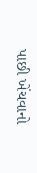પાછી ખેંચવાનો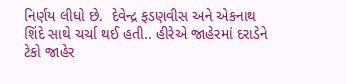નિર્ણય લીધો છે.  દેવેન્દ્ર ફડણવીસ અને એકનાથ શિંદે સાથે ચર્ચા થઈ હતી.. હીરેએ જાહેરમાં દરાડેને ટેકો જાહેર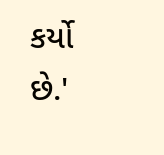કર્યો છે.'